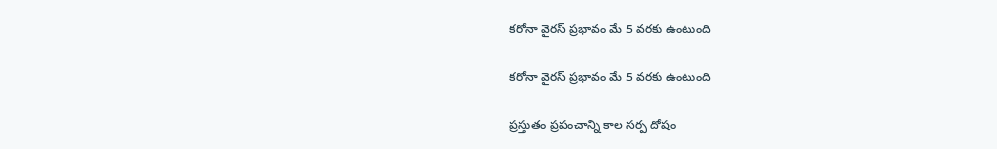కరోనా వైరస్ ప్రభావం మే 5 వరకు ఉంటుంది

కరోనా వైరస్ ప్రభావం మే 5 వరకు ఉంటుంది

ప్రస్తుతం ప్రపంచాన్ని కాల సర్ప దోషం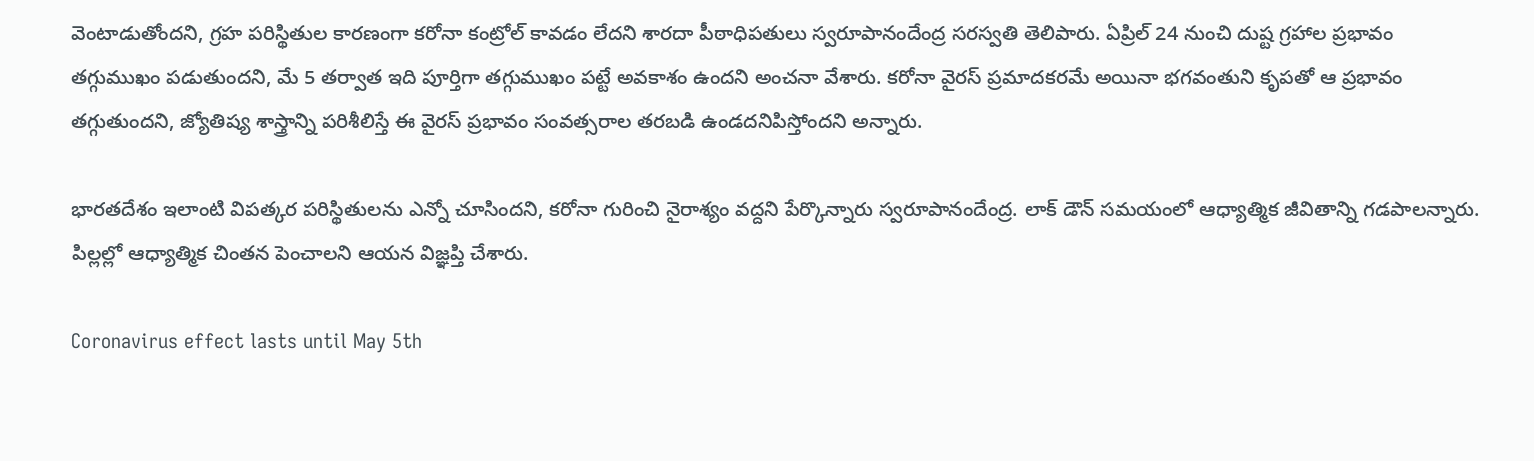వెంటాడుతోందని, గ్రహ పరిస్థితుల కారణంగా కరోనా కంట్రోల్ కావడం లేదని శారదా పీఠాధిపతులు స్వరూపానందేంద్ర సరస్వతి తెలిపారు. ఏప్రిల్ 24 నుంచి దుష్ట గ్రహాల ప్రభావం తగ్గుముఖం పడుతుందని, మే 5 తర్వాత ఇది పూర్తిగా తగ్గుముఖం పట్టే అవకాశం ఉందని అంచనా వేశారు. కరోనా వైరస్ ప్రమాదకరమే అయినా భగవంతుని కృపతో ఆ ప్రభావం తగ్గుతుందని, జ్యోతిష్య శాస్త్రాన్ని పరిశీలిస్తే ఈ వైరస్ ప్రభావం సంవత్సరాల తరబడి ఉండదనిపిస్తోందని అన్నారు.

భారతదేశం ఇలాంటి విపత్కర పరిస్థితులను ఎన్నో చూసిందని, కరోనా గురించి నైరాశ్యం వద్దని పేర్కొన్నారు స్వరూపానందేంద్ర. లాక్ డౌన్ సమయంలో ఆధ్యాత్మిక జీవితాన్ని గడపాలన్నారు. పిల్లల్లో ఆధ్యాత్మిక చింతన పెంచాలని ఆయ‌న‌ విజ్ఞప్తి చేశారు.

Coronavirus effect lasts until May 5th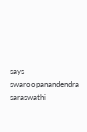says swaroopanandendra saraswathi